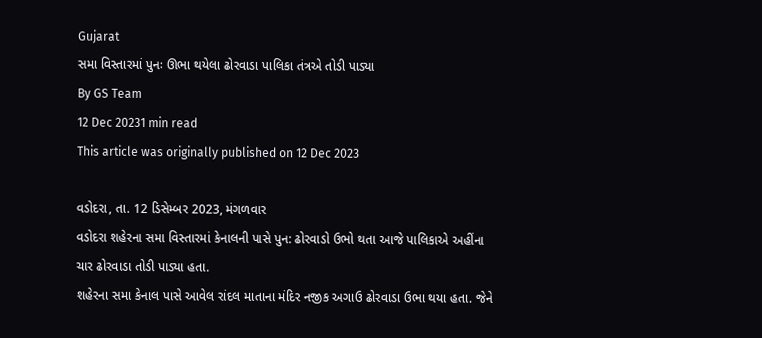Gujarat
સમા વિસ્તારમાં પુનઃ ઊભા થયેલા ઢોરવાડા પાલિકા તંત્રએ તોડી પાડ્યા
By GS Team
12 Dec 20231 min read
This article was originally published on 12 Dec 2023

વડોદરા, તા. 12 ડિસેમ્બર 2023, મંગળવાર
વડોદરા શહેરના સમા વિસ્તારમાં કેનાલની પાસે પુન: ઢોરવાડો ઉભો થતા આજે પાલિકાએ અહીંના ચાર ઢોરવાડા તોડી પાડ્યા હતા.
શહેરના સમા કેનાલ પાસે આવેલ રાંદલ માતાના મંદિર નજીક અગાઉ ઢોરવાડા ઉભા થયા હતા. જેને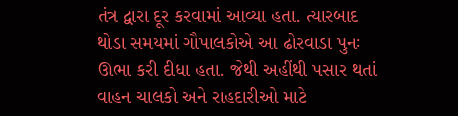તંત્ર દ્વારા દૂર કરવામાં આવ્યા હતા. ત્યારબાદ થોડા સમયમાં ગૌપાલકોએ આ ઢોરવાડા પુનઃ ઊભા કરી દીધા હતા. જેથી અહીંથી પસાર થતાં વાહન ચાલકો અને રાહદારીઓ માટે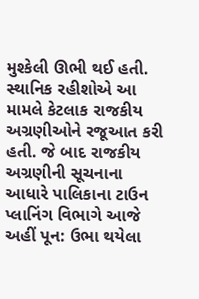મુશ્કેલી ઊભી થઈ હતી. સ્થાનિક રહીશોએ આ મામલે કેટલાક રાજકીય અગ્રણીઓને રજૂઆત કરી હતી. જે બાદ રાજકીય અગ્રણીની સૂચનાના આધારે પાલિકાના ટાઉન પ્લાનિંગ વિભાગે આજે અહીં પૂન: ઉભા થયેલા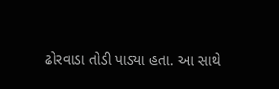ઢોરવાડા તોડી પાડ્યા હતા. આ સાથે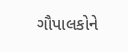ગૌપાલકોને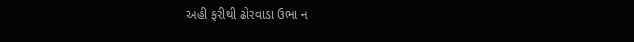અહી ફરીથી ઢોરવાડા ઉભા ન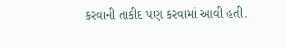કરવાની તાકીદ પણ કરવામાં આવી હતી.